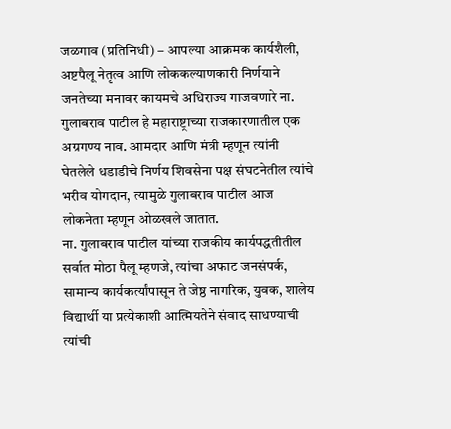जळगाव (प्रतिनिधी) – आपल्या आक्रमक कार्यशैली, अष्टपैलू नेतृत्व आणि लोककल्याणकारी निर्णयाने जनतेच्या मनावर कायमचे अधिराज्य गाजवणारे ना. गुलाबराव पाटील हे महाराष्ट्राच्या राजकारणातील एक अग्रगण्य नाव. आमदार आणि मंत्री म्हणून त्यांनी घेतलेले धडाडीचे निर्णय शिवसेना पक्ष संघटनेतील त्यांचे भरीव योगदान, त्यामुळे गुलाबराव पाटील आज लोकनेता म्हणून ओळखले जातात.
ना. गुलाबराव पाटील यांच्या राजकीय कार्यपद्धतीतील सर्वात मोठा पैलू म्हणजे, त्यांचा अफाट जनसंपर्क, सामान्य कार्यकर्त्यांपासून ते जेष्ठ नागरिक, युवक, शालेय विद्यार्थी या प्रत्येकाशी आत्मियतेने संवाद साधण्याची त्यांची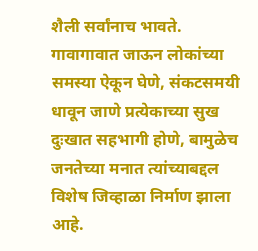शैली सर्वांनाच भावते. गावागावात जाऊन लोकांच्या समस्या ऐकून घेणे, संकटसमयी धावून जाणे प्रत्येकाच्या सुख दुःखात सहभागी होणे, बामुळेच जनतेच्या मनात त्यांच्याबद्दल विशेष जिव्हाळा निर्माण झाला आहे.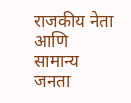राजकीय नेता आणि सामान्य जनता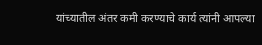यांच्यातील अंतर कमी करण्याचे कार्य त्यांनी आपल्या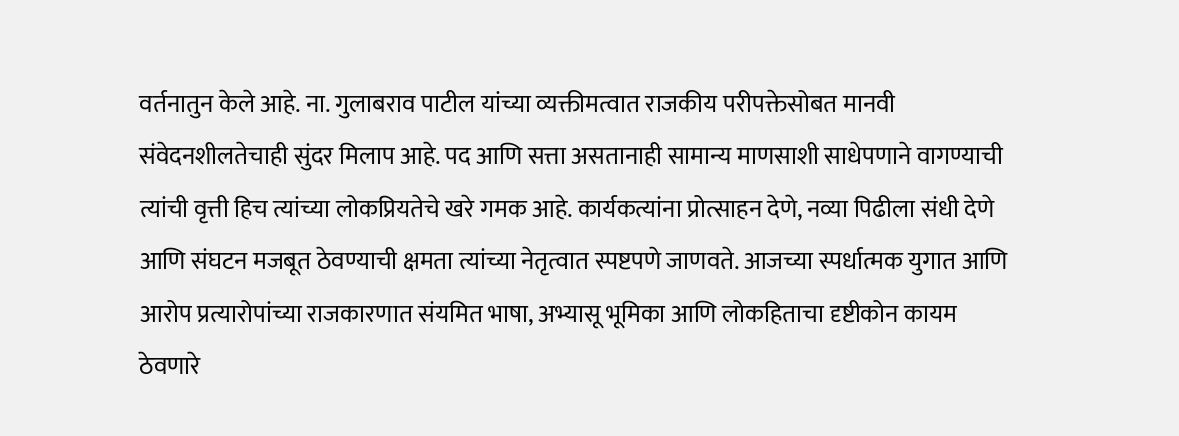वर्तनातुन केले आहे. ना. गुलाबराव पाटील यांच्या व्यक्तीमत्वात राजकीय परीपक्तेसोबत मानवी संवेदनशीलतेचाही सुंदर मिलाप आहे. पद आणि सत्ता असतानाही सामान्य माणसाशी साधेपणाने वागण्याची त्यांची वृत्ती हिच त्यांच्या लोकप्रियतेचे खरे गमक आहे. कार्यकत्यांना प्रोत्साहन देणे, नव्या पिढीला संधी देणे आणि संघटन मजबूत ठेवण्याची क्षमता त्यांच्या नेतृत्वात स्पष्टपणे जाणवते. आजच्या स्पर्धात्मक युगात आणि आरोप प्रत्यारोपांच्या राजकारणात संयमित भाषा, अभ्यासू भूमिका आणि लोकहिताचा दृष्टीकोन कायम ठेवणारे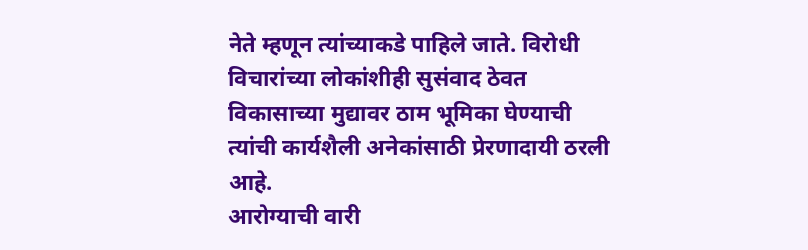नेते म्हणून त्यांच्याकडे पाहिले जाते. विरोधी विचारांच्या लोकांशीही सुसंवाद ठेवत विकासाच्या मुद्यावर ठाम भूमिका घेण्याची त्यांची कार्यशैली अनेकांसाठी प्रेरणादायी ठरली आहे.
आरोग्याची वारी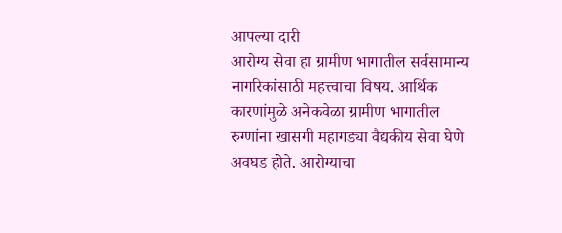आपल्या दारी
आरोग्य सेवा हा ग्रामीण भागातील सर्वसामान्य नागरिकांसाठी महत्त्वाचा विषय. आर्थिक कारणांमुळे अनेकवेळा ग्रामीण भागातील रुग्णांना खासगी महागड्या वैद्यकीय सेवा घेणे अवघड होते. आरोग्याचा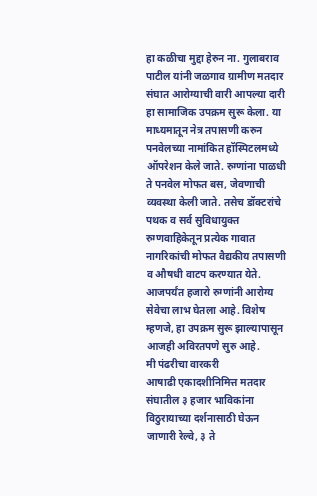हा कळीचा मुद्दा हेरुन ना. गुलाबराव पाटील यांनी जळगाव ग्रामीण मतदार संघात आरोग्याची वारी आपल्या दारी हा सामाजिक उपक्रम सुरू केला. या माध्यमातून नेत्र तपासणी करुन पनवेलच्या नामांकित हॉस्पिटलमध्ये ऑपरेशन केले जाते. रुग्णांना पाळधी ते पनवेल मोफत बस, जेवणाची व्यवस्था केली जाते. तसेच डॉक्टरांचे पथक व सर्व सुविधायुक्त रुग्णवाहिकेतून प्रत्येक गावात नागरिकांची मोफत वैद्यकीय तपासणी व औषधी वाटप करण्यात येते. आजपर्यंत हजारो रुग्णांनी आरोग्य सेवेचा लाभ घेतला आहे. विशेष म्हणजे, हा उपक्रम सुरू झाल्यापासून आजही अविरतपणे सुरु आहे.
मी पंढरीचा वारकरी
आषाढी एकादशीनिमित्त मतदार संघातील ३ हजार भाविकांना विठुरायाच्या दर्शनासाठी घेऊन जाणारी रेल्वे, ३ ते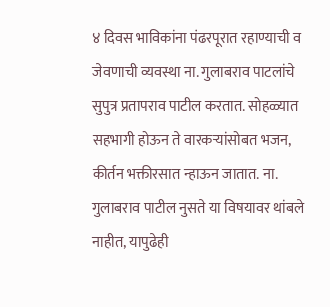४ दिवस भाविकांना पंढरपूरात रहाण्याची व जेवणाची व्यवस्था ना. गुलाबराव पाटलांचे सुपुत्र प्रतापराव पाटील करतात. सोहळ्यात सहभागी होऊन ते वारकऱ्यांसोबत भजन, कीर्तन भक्तीरसात न्हाऊन जातात. ना. गुलाबराव पाटील नुसते या विषयावर थांबले नाहीत, यापुढेही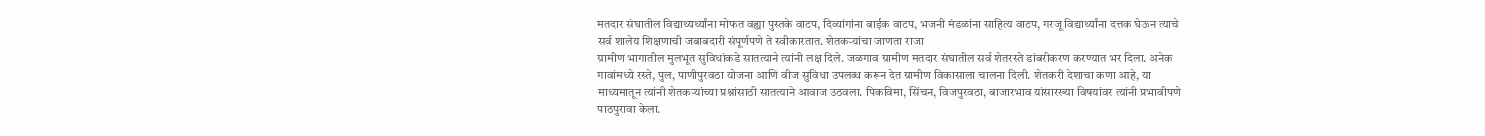मतदार संघातील विद्याथ्यर्थ्यांना मोफत वह्या पुस्तके वाटप, दिव्यांगांना बाईक वाटप, भजनी मंडळांना साहित्य वाटप, गरजू विद्यार्थ्यांना दत्तक घेऊन त्याचे सर्व शालेय शिक्षणाची जबाबदारी संपूर्णपणे ते स्वीकारतात. शेतकऱ्यांचा जाणता राजा
ग्रामीण भागातील मुलभूत सुविधांकडे सातत्याने त्यांनी लक्ष दिले. जळगाव ग्रामीण मतदार संघातील सर्व शेतरस्ते डांबरीकरण करण्यात भर दिला. अनेक गावांमध्ये रस्ते, पुल, पाणीपुरवठा योजना आणि वीज सुविधा उपलब्ध करून देत ग्रामीण विकासाला चालना दिली. शेतकरी देशाचा कणा आहे, या माध्यमातून त्यांनी शेतकऱ्यांच्या प्रश्नांसाठी सातत्याने आवाज उठवला. पिकविमा, सिंचन, विजपुरवठा, बाजारभाव यांसारख्या विषयांवर त्यांनी प्रभावीपणे पाठपुरावा केला.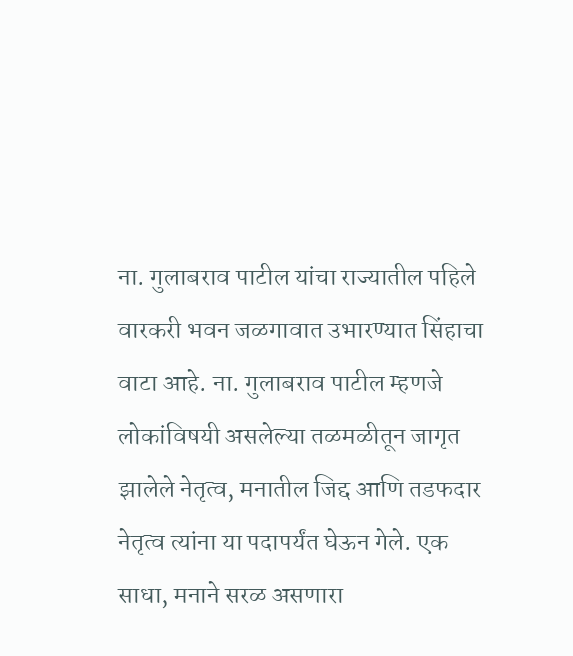ना. गुलाबराव पाटील यांचा राज्यातील पहिले वारकरी भवन जळगावात उभारण्यात सिंहाचा वाटा आहे. ना. गुलाबराव पाटील म्हणजे लोकांविषयी असलेल्या तळमळीतून जागृत झालेले नेतृत्व, मनातील जिद्द आणि तडफदार नेतृत्व त्यांना या पदापर्यंत घेऊन गेले. एक साधा, मनाने सरळ असणारा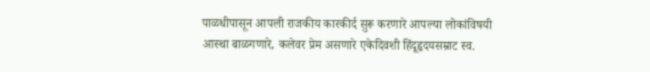पाळधीपासून आपली राजकीय कारकीर्द सुरू करणारे आपल्या लोकांविषयी आस्था बाळगणारे, कलेवर प्रेम असणारे एकेदिवशी हिंदूहृदयसम्राट स्व.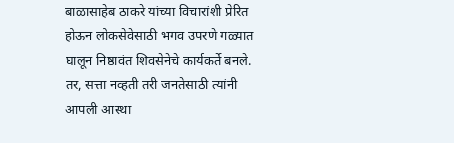बाळासाहेब ठाकरे यांच्या विचारांशी प्रेरित होऊन लोकसेवेसाठी भगव उपरणे गळ्यात घालून निष्ठावंत शिवसेनेचे कार्यकर्ते बनले. तर, सत्ता नव्हती तरी जनतेसाठी त्यांनी आपली आस्था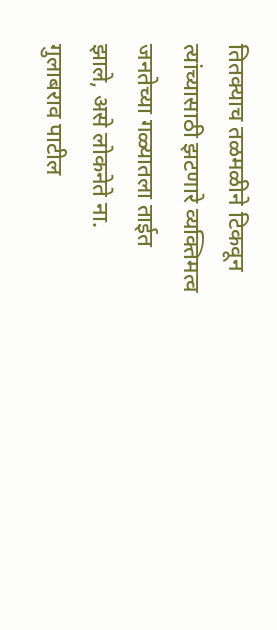तितक्याच तळमळीने टिकवून त्यांच्यासाठी झटणारे व्यक्तिमत्व जनतेच्या गळ्यातला ताईत झाले, असे लोकनेते ना. गुलाबराव पाटील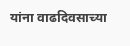यांना वाढदिवसाच्या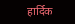हार्दिक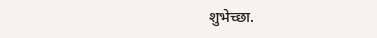शुभेच्छा.